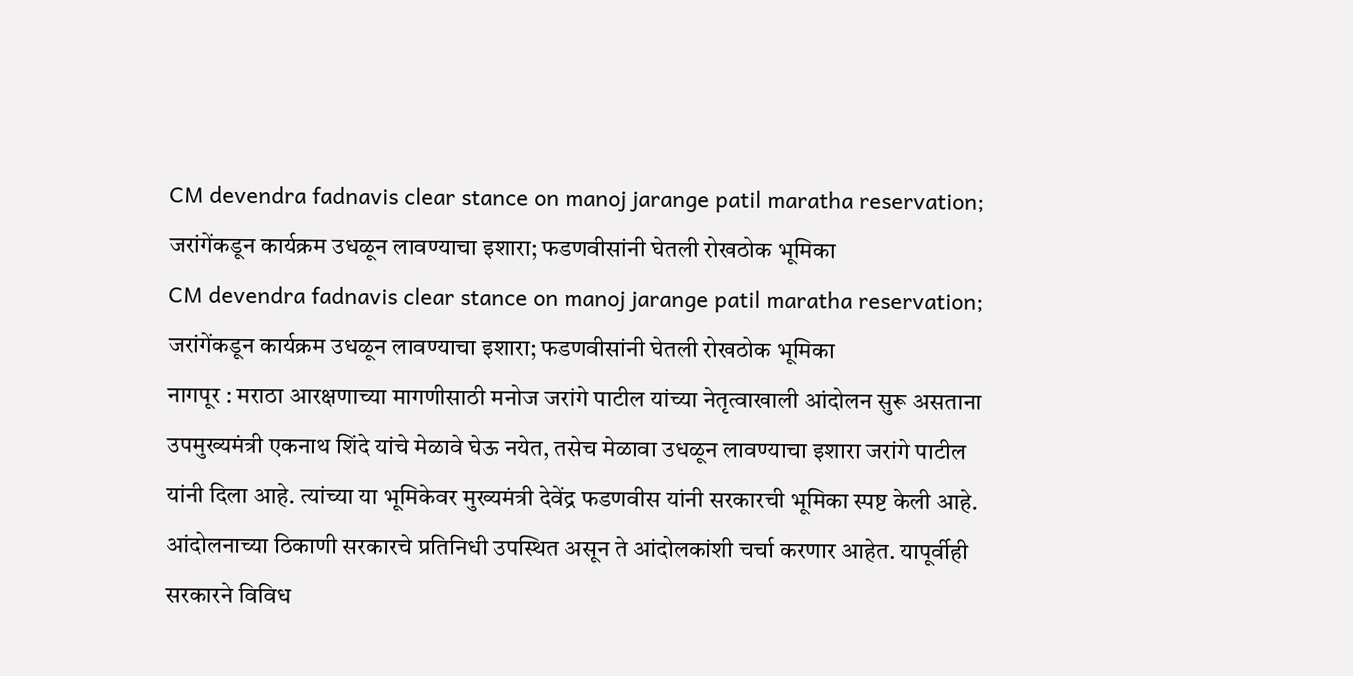CM devendra fadnavis clear stance on manoj jarange patil maratha reservation; जरांगेंकडून कार्यक्रम उधळून लावण्याचा इशारा; फडणवीसांनी घेतली रोखठोक भूमिका
CM devendra fadnavis clear stance on manoj jarange patil maratha reservation; जरांगेंकडून कार्यक्रम उधळून लावण्याचा इशारा; फडणवीसांनी घेतली रोखठोक भूमिका
नागपूर : मराठा आरक्षणाच्या मागणीसाठी मनोज जरांगे पाटील यांच्या नेतृत्वाखाली आंदोलन सुरू असताना उपमुख्यमंत्री एकनाथ शिंदे यांचे मेळावे घेऊ नयेत, तसेच मेळावा उधळून लावण्याचा इशारा जरांगे पाटील यांनी दिला आहे. त्यांच्या या भूमिकेवर मुख्यमंत्री देवेंद्र फडणवीस यांनी सरकारची भूमिका स्पष्ट केली आहे. आंदोलनाच्या ठिकाणी सरकारचे प्रतिनिधी उपस्थित असून ते आंदोलकांशी चर्चा करणार आहेत. यापूर्वीही सरकारने विविध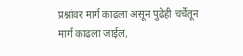प्रश्नांवर मार्ग काढला असून पुढेही चर्चेतून मार्ग काढला जाईल,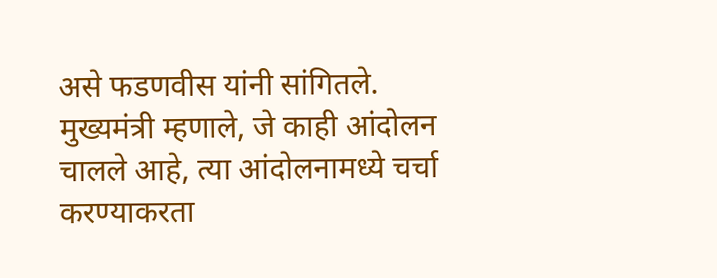असे फडणवीस यांनी सांगितले.
मुख्यमंत्री म्हणाले, जे काही आंदोलन चालले आहे, त्या आंदोलनामध्ये चर्चा करण्याकरता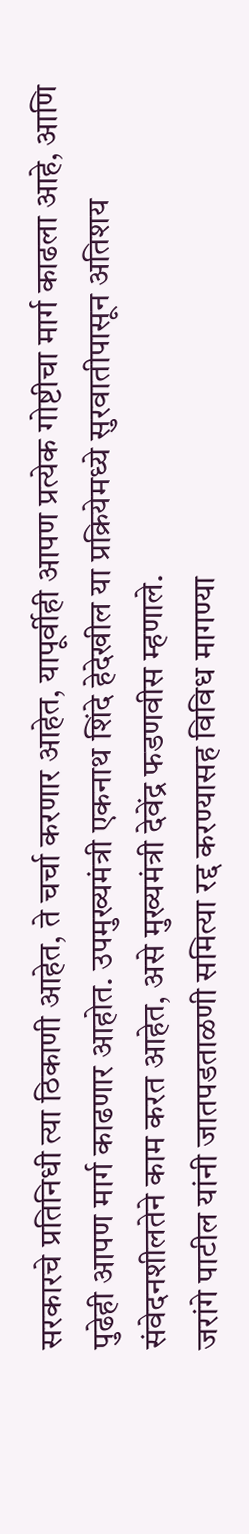सरकारचे प्रतिनिधी त्या ठिकाणी आहेत, ते चर्चा करणार आहेत, यापूर्वीही आपण प्रत्येक गोष्टीचा मार्ग काढला आहे, आणि पुढेही आपण मार्ग काढणार आहोत. उपमुख्यमंत्री एकनाथ शिंदे हेदेखील या प्रक्रियेमध्ये सुरवातीपासून अतिशय संवेदनशीलतेने काम करत आहेत, असे मुख्यमंत्री देवेंद्र फडणवीस म्हणाले.
जरांगे पाटील यांनी जातपडताळणी समित्या रद्द करण्यासह विविध मागण्या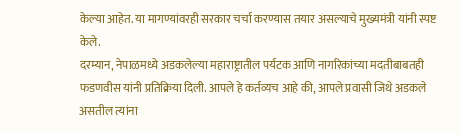केल्या आहेत. या मागण्यांवरही सरकार चर्चा करण्यास तयार असल्याचे मुख्यमंत्री यांनी स्पष्ट केले.
दरम्यान, नेपाळमध्ये अडकलेल्या महाराष्ट्रातील पर्यटक आणि नागरिकांच्या मदतीबाबतही फडणवीस यांनी प्रतिक्रिया दिली. आपले हे कर्तव्यच आहे की, आपले प्रवासी जिथे अडकले असतील त्यांना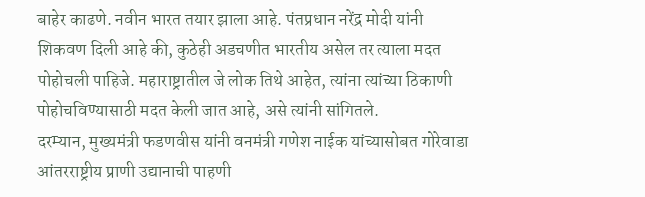बाहेर काढणे. नवीन भारत तयार झाला आहे. पंतप्रधान नरेंद्र मोदी यांनी शिकवण दिली आहे की, कुठेही अडचणीत भारतीय असेल तर त्याला मदत पोहोचली पाहिजे. महाराष्ट्रातील जे लोक तिथे आहेत, त्यांना त्यांच्या ठिकाणी पोहोचविण्यासाठी मदत केली जात आहे, असे त्यांनी सांगितले.
दरम्यान, मुख्यमंत्री फडणवीस यांनी वनमंत्री गणेश नाईक यांच्यासोबत गोरेवाडा आंतरराष्ट्रीय प्राणी उद्यानाची पाहणी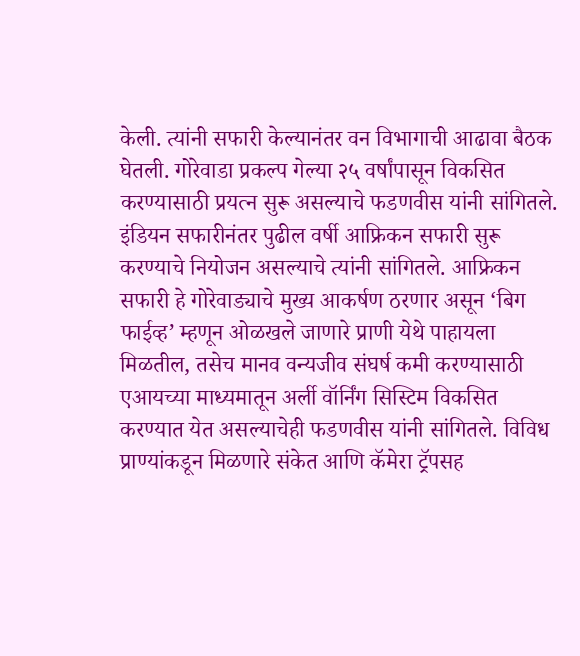केली. त्यांनी सफारी केल्यानंतर वन विभागाची आढावा बैठक घेतली. गोरेवाडा प्रकल्प गेल्या २५ वर्षांपासून विकसित करण्यासाठी प्रयत्न सुरू असल्याचे फडणवीस यांनी सांगितले. इंडियन सफारीनंतर पुढील वर्षी आफ्रिकन सफारी सुरू करण्याचे नियोजन असल्याचे त्यांनी सांगितले. आफ्रिकन सफारी हे गोरेवाड्याचे मुख्य आकर्षण ठरणार असून ‘बिग फाईव्ह’ म्हणून ओळखले जाणारे प्राणी येथे पाहायला मिळतील, तसेच मानव वन्यजीव संघर्ष कमी करण्यासाठी एआयच्या माध्यमातून अर्ली वॉर्निंग सिस्टिम विकसित करण्यात येत असल्याचेही फडणवीस यांनी सांगितले. विविध प्राण्यांकडून मिळणारे संकेत आणि कॅमेरा ट्रॅपसह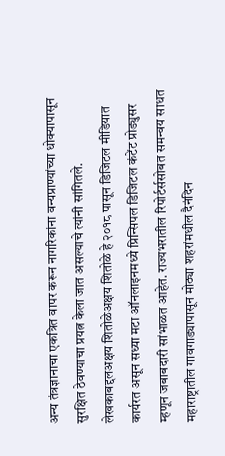अन्य तंत्रज्ञानाचा एकत्रित वापर करून नागरिकांना वन्यप्राण्यांच्या धोक्यापासून सुरक्षित ठेवण्याचा प्रयत्न केला जात असल्याचे त्यांनी सांगितले.
लेखकाबद्दलअक्षय शितोळेअक्षय शितोळे हे २०१८ पासून डिजिटल मीडियात कार्यरत असून सध्या मटा ऑनलाइनमध्ये प्रिन्सिपल डिजिटल कंटेंट प्रोड्युसर म्हणून जबाबदारी सांभाळत आहेत. राज्यभरातील रिपोर्टर्ससोबत समन्वय साधत महाराष्ट्रातील गावगाड्यापासून मोठ्या शहरांमधील दैनंदिन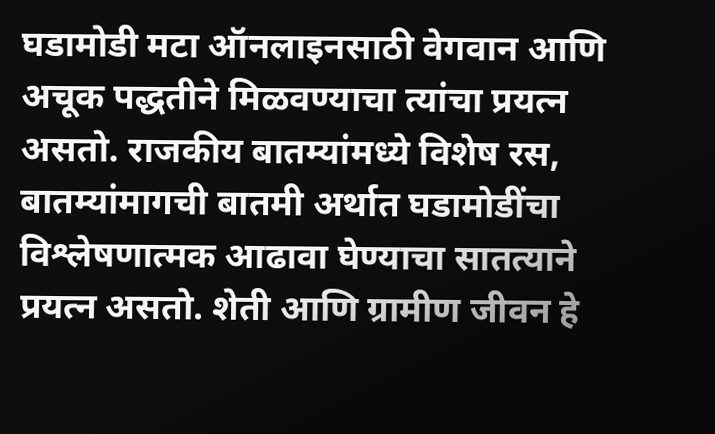घडामोडी मटा ऑनलाइनसाठी वेगवान आणि अचूक पद्धतीने मिळवण्याचा त्यांचा प्रयत्न असतो. राजकीय बातम्यांमध्ये विशेष रस, बातम्यांमागची बातमी अर्थात घडामोडींचा विश्लेषणात्मक आढावा घेण्याचा सातत्याने प्रयत्न असतो. शेती आणि ग्रामीण जीवन हे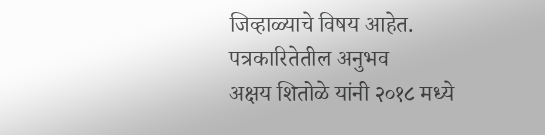जिव्हाळ्याचे विषय आहेत.
पत्रकारितेतील अनुभव
अक्षय शितोळे यांनी २०१८ मध्ये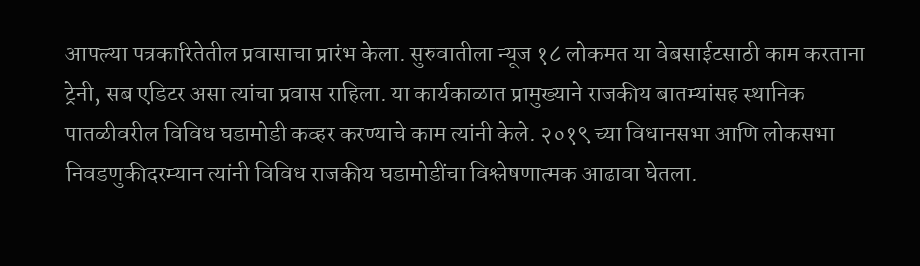आपल्या पत्रकारितेतील प्रवासाचा प्रारंभ केला. सुरुवातीला न्यूज १८ लोकमत या वेबसाईटसाठी काम करताना ट्रेनी, सब एडिटर असा त्यांचा प्रवास राहिला. या कार्यकाळात प्रामुख्याने राजकीय बातम्यांसह स्थानिक पातळीवरील विविध घडामोडी कव्हर करण्याचे काम त्यांनी केले. २०१९ च्या विधानसभा आणि लोकसभा निवडणुकीदरम्यान त्यांनी विविध राजकीय घडामोडींचा विश्लेषणात्मक आढावा घेतला.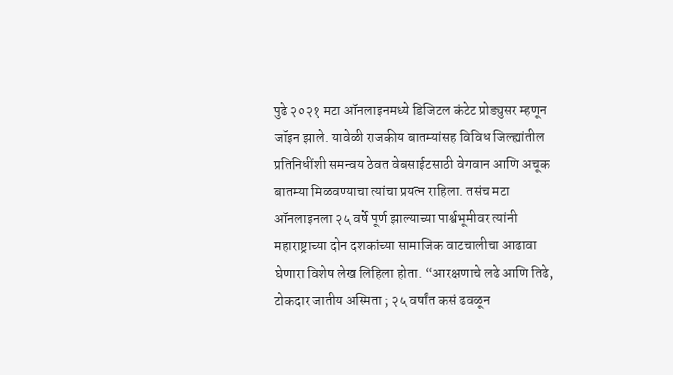पुढे २०२१ मटा ऑनलाइनमध्ये डिजिटल कंटेट प्रोड्युसर म्हणून जॉइन झाले. यावेळी राजकीय बातम्यांसह विविध जिल्ह्यांतील प्रतिनिधींशी समन्वय ठेवत वेबसाईटसाठी वेगवान आणि अचूक बातम्या मिळवण्याचा त्यांचा प्रयत्न राहिला. तसंच मटा ऑनलाइनला २५ वर्षे पूर्ण झाल्याच्या पार्श्वभूमीवर त्यांनी महाराष्ट्राच्या दोन दशकांच्या सामाजिक वाटचालीचा आढावा घेणारा विशेष लेख लिहिला होता. “आरक्षणाचे लढे आणि तिढे, टोकदार जातीय अस्मिता ; २५ वर्षांत कसं ढवळून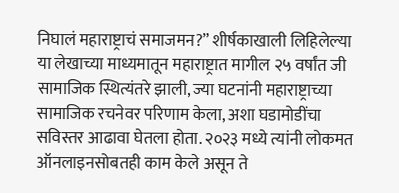निघालं महाराष्ट्राचं समाजमन?” शीर्षकाखाली लिहिलेल्या या लेखाच्या माध्यमातून महाराष्ट्रात मागील २५ वर्षांत जी सामाजिक स्थित्यंतरे झाली, ज्या घटनांनी महाराष्ट्राच्या सामाजिक रचनेवर परिणाम केला, अशा घडामोडींचा सविस्तर आढावा घेतला होता. २०२३ मध्ये त्यांनी लोकमत ऑनलाइनसोबतही काम केले असून ते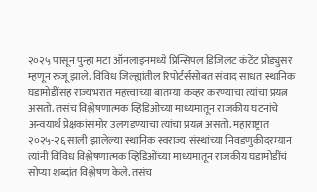२०२५ पासून पुन्हा मटा ऑनलाइनमध्ये प्रिन्सिपल डिजिलट कंटेंट प्रोड्युसर म्हणून रुजू झाले. विविध जिल्ह्यांतील रिपोर्टर्ससोबत संवाद साधत स्थानिक घडामोडींसह राज्यभरात महत्त्वाच्या बातम्या कव्हर करण्याचा त्यांचा प्रयत्न असतो. तसंच विश्लेषणात्मक व्हिडिओच्या माध्यमातून राजकीय घटनांचे अन्वयार्थ प्रेक्षकांसमोर उलगडण्याचा त्यांचा प्रयत्न असतो. महाराष्ट्रात २०२५-२६ साली झालेल्या स्थानिक स्वराज्य संस्थांच्या निवडणुकीदरम्यान त्यांनी विविध विश्लेषणात्मक व्हिडिओंच्या माध्यमातून राजकीय घडामोडींचं सोप्या शब्दांत विश्लेषण केले. तसंच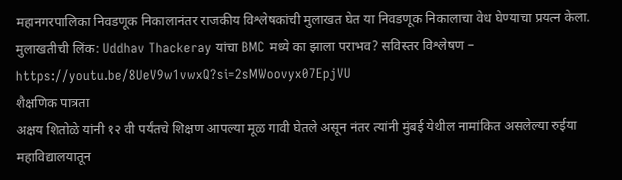महानगरपालिका निवडणूक निकालानंतर राजकीय विश्लेषकांची मुलाखत घेत या निवडणूक निकालाचा वेध घेण्याचा प्रयत्न केला.
मुलाखतीची लिंक: Uddhav Thackeray यांचा BMC मध्ये का झाला पराभव? सविस्तर विश्लेषण – https://youtu.be/8UeV9w1vwxQ?si=2sMWoovyx07EpjVU
शैक्षणिक पात्रता
अक्षय शितोळे यांनी १२ वी पर्यंतचे शिक्षण आपल्या मूळ गावी घेतले असून नंतर त्यांनी मुंबई येथील नामांकित असलेल्या रुईया महाविद्यालयातून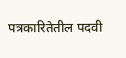पत्रकारितेतील पदवी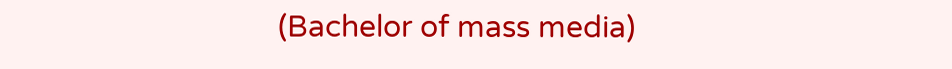(Bachelor of mass media)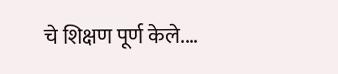चे शिक्षण पूर्ण केले.…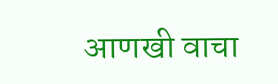आणखी वाचा